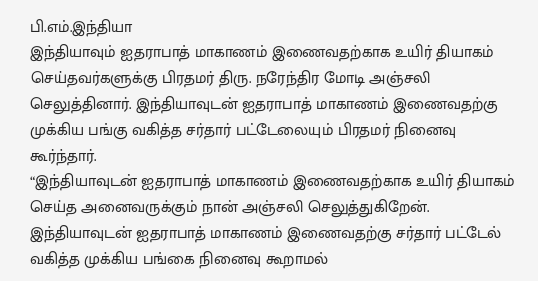பி.எம்.இந்தியா
இந்தியாவும் ஐதராபாத் மாகாணம் இணைவதற்காக உயிர் தியாகம் செய்தவர்களுக்கு பிரதமர் திரு. நரேந்திர மோடி அஞ்சலி செலுத்தினார். இந்தியாவுடன் ஐதராபாத் மாகாணம் இணைவதற்கு முக்கிய பங்கு வகித்த சர்தார் பட்டேலையும் பிரதமர் நினைவு கூர்ந்தார்.
“இந்தியாவுடன் ஐதராபாத் மாகாணம் இணைவதற்காக உயிர் தியாகம் செய்த அனைவருக்கும் நான் அஞ்சலி செலுத்துகிறேன்.
இந்தியாவுடன் ஐதராபாத் மாகாணம் இணைவதற்கு சர்தார் பட்டேல் வகித்த முக்கிய பங்கை நினைவு கூறாமல்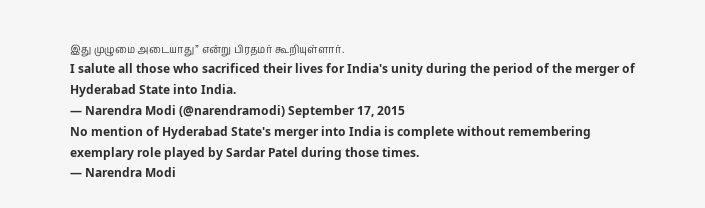இது முழுமை அடையாது” என்று பிரதமர் கூறியுள்ளார்.
I salute all those who sacrificed their lives for India's unity during the period of the merger of Hyderabad State into India.
— Narendra Modi (@narendramodi) September 17, 2015
No mention of Hyderabad State's merger into India is complete without remembering exemplary role played by Sardar Patel during those times.
— Narendra Modi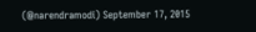(@narendramodi) September 17, 2015